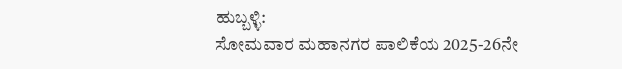ಹುಬ್ಬಳ್ಳಿ:
ಸೋಮವಾರ ಮಹಾನಗರ ಪಾಲಿಕೆಯ 2025-26ನೇ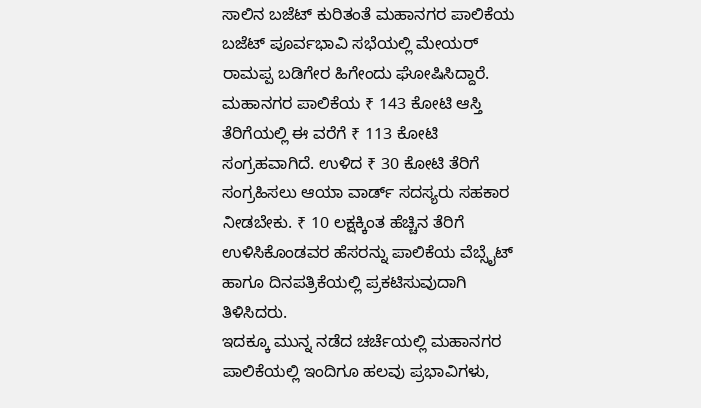ಸಾಲಿನ ಬಜೆಟ್ ಕುರಿತಂತೆ ಮಹಾನಗರ ಪಾಲಿಕೆಯ ಬಜೆಟ್ ಪೂರ್ವಭಾವಿ ಸಭೆಯಲ್ಲಿ ಮೇಯರ್ ರಾಮಪ್ಪ ಬಡಿಗೇರ ಹಿಗೇಂದು ಘೋಷಿಸಿದ್ದಾರೆ. ಮಹಾನಗರ ಪಾಲಿಕೆಯ ₹ 143 ಕೋಟಿ ಆಸ್ತಿ ತೆರಿಗೆಯಲ್ಲಿ ಈ ವರೆಗೆ ₹ 113 ಕೋಟಿ ಸಂಗ್ರಹವಾಗಿದೆ. ಉಳಿದ ₹ 30 ಕೋಟಿ ತೆರಿಗೆ ಸಂಗ್ರಹಿಸಲು ಆಯಾ ವಾರ್ಡ್ ಸದಸ್ಯರು ಸಹಕಾರ ನೀಡಬೇಕು. ₹ 10 ಲಕ್ಷಕ್ಕಿಂತ ಹೆಚ್ಚಿನ ತೆರಿಗೆ ಉಳಿಸಿಕೊಂಡವರ ಹೆಸರನ್ನು ಪಾಲಿಕೆಯ ವೆಬ್ಸೈಟ್ ಹಾಗೂ ದಿನಪತ್ರಿಕೆಯಲ್ಲಿ ಪ್ರಕಟಿಸುವುದಾಗಿ ತಿಳಿಸಿದರು.
ಇದಕ್ಕೂ ಮುನ್ನ ನಡೆದ ಚರ್ಚೆಯಲ್ಲಿ ಮಹಾನಗರ ಪಾಲಿಕೆಯಲ್ಲಿ ಇಂದಿಗೂ ಹಲವು ಪ್ರಭಾವಿಗಳು,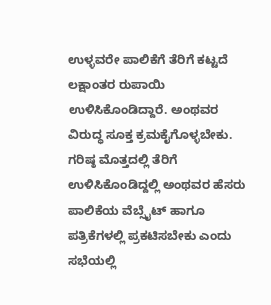ಉಳ್ಳವರೇ ಪಾಲಿಕೆಗೆ ತೆರಿಗೆ ಕಟ್ಟದೆ ಲಕ್ಷಾಂತರ ರುಪಾಯಿ ಉಳಿಸಿಕೊಂಡಿದ್ದಾರೆ. ಅಂಥವರ ವಿರುದ್ಧ ಸೂಕ್ತ ಕ್ರಮಕೈಗೊಳ್ಳಬೇಕು. ಗರಿಷ್ಠ ಮೊತ್ತದಲ್ಲಿ ತೆರಿಗೆ ಉಳಿಸಿಕೊಂಡಿದ್ದಲ್ಲಿ ಅಂಥವರ ಹೆಸರು ಪಾಲಿಕೆಯ ವೆಬ್ಸೈಟ್ ಹಾಗೂ ಪತ್ರಿಕೆಗಳಲ್ಲಿ ಪ್ರಕಟಿಸಬೇಕು ಎಂದು ಸಭೆಯಲ್ಲಿ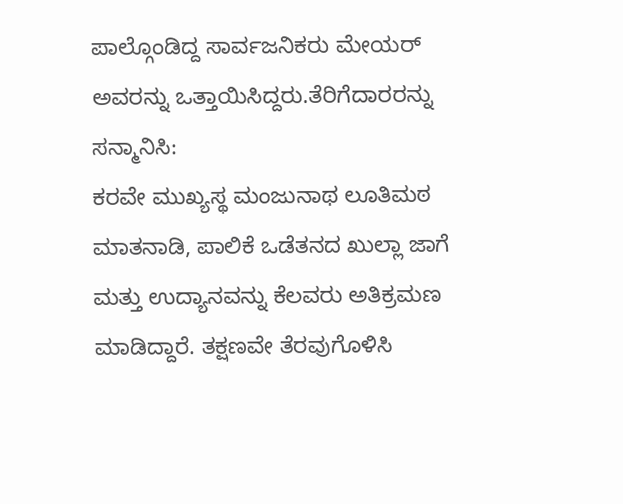ಪಾಲ್ಗೊಂಡಿದ್ದ ಸಾರ್ವಜನಿಕರು ಮೇಯರ್ ಅವರನ್ನು ಒತ್ತಾಯಿಸಿದ್ದರು.ತೆರಿಗೆದಾರರನ್ನು ಸನ್ಮಾನಿಸಿ:
ಕರವೇ ಮುಖ್ಯಸ್ಥ ಮಂಜುನಾಥ ಲೂತಿಮಠ ಮಾತನಾಡಿ, ಪಾಲಿಕೆ ಒಡೆತನದ ಖುಲ್ಲಾ ಜಾಗೆ ಮತ್ತು ಉದ್ಯಾನವನ್ನು ಕೆಲವರು ಅತಿಕ್ರಮಣ ಮಾಡಿದ್ದಾರೆ. ತಕ್ಷಣವೇ ತೆರವುಗೊಳಿಸಿ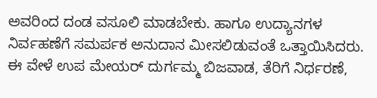ಅವರಿಂದ ದಂಡ ವಸೂಲಿ ಮಾಡಬೇಕು. ಹಾಗೂ ಉದ್ಯಾನಗಳ ನಿರ್ವಹಣೆಗೆ ಸಮರ್ಪಕ ಅನುದಾನ ಮೀಸಲಿಡುವಂತೆ ಒತ್ತಾಯಿಸಿದರು.
ಈ ವೇಳೆ ಉಪ ಮೇಯರ್ ದುರ್ಗಮ್ಮ ಬಿಜವಾಡ, ತೆರಿಗೆ ನಿರ್ಧರಣೆ,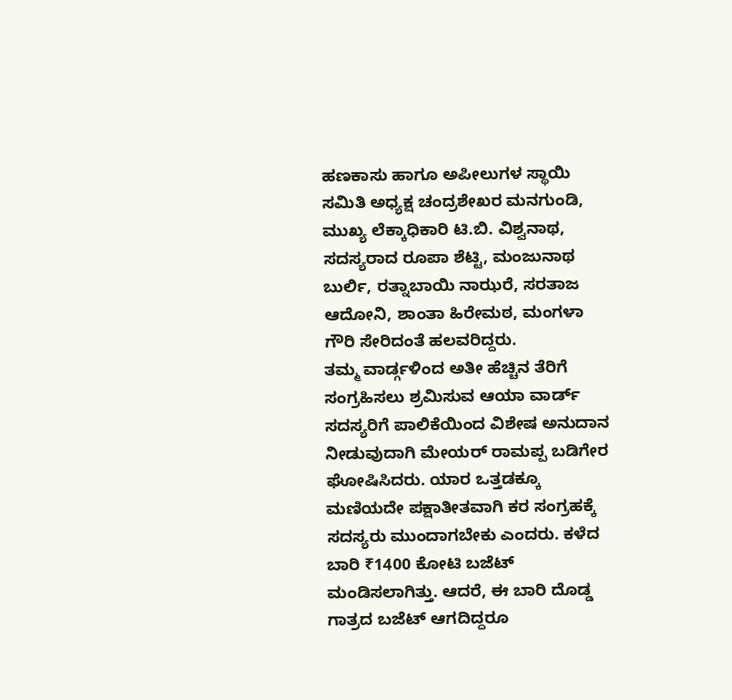ಹಣಕಾಸು ಹಾಗೂ ಅಪೀಲುಗಳ ಸ್ಥಾಯಿ ಸಮಿತಿ ಅಧ್ಯಕ್ಷ ಚಂದ್ರಶೇಖರ ಮನಗುಂಡಿ, ಮುಖ್ಯ ಲೆಕ್ಕಾಧಿಕಾರಿ ಟಿ.ಬಿ. ವಿಶ್ವನಾಥ, ಸದಸ್ಯರಾದ ರೂಪಾ ಶೆಟ್ಟಿ, ಮಂಜುನಾಥ ಬುರ್ಲಿ, ರತ್ನಾಬಾಯಿ ನಾಝರೆ, ಸರತಾಜ ಆದೋನಿ, ಶಾಂತಾ ಹಿರೇಮಠ, ಮಂಗಳಾ ಗೌರಿ ಸೇರಿದಂತೆ ಹಲವರಿದ್ದರು.
ತಮ್ಮ ವಾರ್ಡ್ಗಳಿಂದ ಅತೀ ಹೆಚ್ಚಿನ ತೆರಿಗೆ ಸಂಗ್ರಹಿಸಲು ಶ್ರಮಿಸುವ ಆಯಾ ವಾರ್ಡ್ ಸದಸ್ಯರಿಗೆ ಪಾಲಿಕೆಯಿಂದ ವಿಶೇಷ ಅನುದಾನ ನೀಡುವುದಾಗಿ ಮೇಯರ್ ರಾಮಪ್ಪ ಬಡಿಗೇರ ಘೋಷಿಸಿದರು. ಯಾರ ಒತ್ತಡಕ್ಕೂ ಮಣಿಯದೇ ಪಕ್ಷಾತೀತವಾಗಿ ಕರ ಸಂಗ್ರಹಕ್ಕೆ ಸದಸ್ಯರು ಮುಂದಾಗಬೇಕು ಎಂದರು. ಕಳೆದ ಬಾರಿ ₹1400 ಕೋಟಿ ಬಜೆಟ್ ಮಂಡಿಸಲಾಗಿತ್ತು. ಆದರೆ, ಈ ಬಾರಿ ದೊಡ್ಡ ಗಾತ್ರದ ಬಜೆಟ್ ಆಗದಿದ್ದರೂ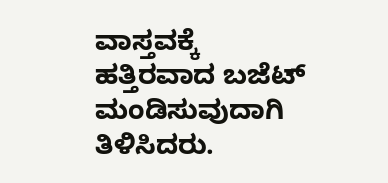ವಾಸ್ತವಕ್ಕೆ ಹತ್ತಿರವಾದ ಬಜೆಟ್ ಮಂಡಿಸುವುದಾಗಿ ತಿಳಿಸಿದರು.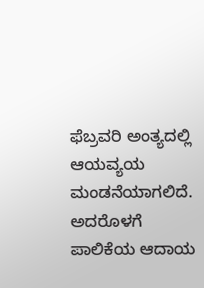ಫೆಬ್ರವರಿ ಅಂತ್ಯದಲ್ಲಿ ಆಯವ್ಯಯ ಮಂಡನೆಯಾಗಲಿದೆ. ಅದರೊಳಗೆ ಪಾಲಿಕೆಯ ಆದಾಯ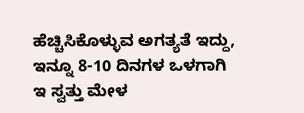ಹೆಚ್ಚಿಸಿಕೊಳ್ಳುವ ಅಗತ್ಯತೆ ಇದ್ದು, ಇನ್ನೂ 8-10 ದಿನಗಳ ಒಳಗಾಗಿ ಇ ಸ್ವತ್ತು ಮೇಳ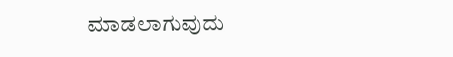ಮಾಡಲಾಗುವುದು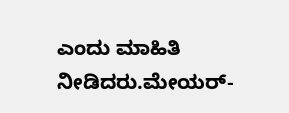ಎಂದು ಮಾಹಿತಿ ನೀಡಿದರು.ಮೇಯರ್-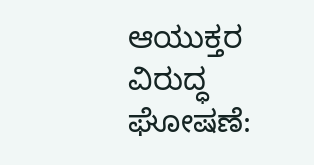ಆಯುಕ್ತರ ವಿರುದ್ಧ ಘೋಷಣೆ: